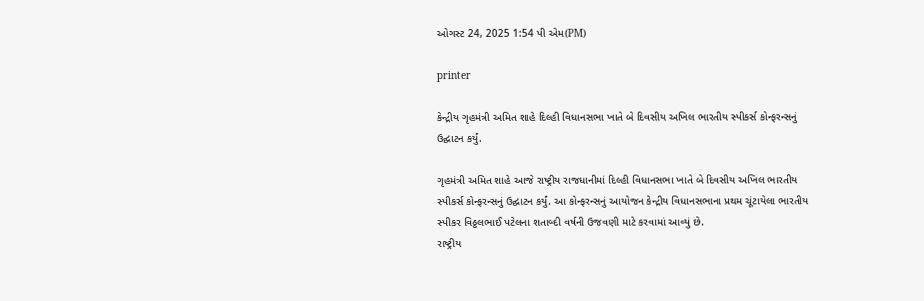ઓગસ્ટ 24, 2025 1:54 પી એમ(PM)

printer

કેન્દ્રીય ગૃહમંત્રી અમિત શાહે દિલ્હી વિધાનસભા ખાતે બે દિવસીય અખિલ ભારતીય સ્પીકર્સ કોન્ફરન્સનું ઉદ્ઘાટન કર્યું.

ગૃહમંત્રી અમિત શાહે આજે રાષ્ટ્રીય રાજધાનીમાં દિલ્હી વિધાનસભા ખાતે બે દિવસીય અખિલ ભારતીય સ્પીકર્સ કોન્ફરન્સનું ઉદ્ઘાટન કર્યું. આ કોન્ફરન્સનું આયોજન કેન્દ્રીય વિધાનસભાના પ્રથમ ચૂંટાયેલા ભારતીય સ્પીકર વિઠ્ઠલભાઈ પટેલના શતાબ્દી વર્ષની ઉજવણી માટે કરવામાં આવ્યું છે.
રાષ્ટ્રીય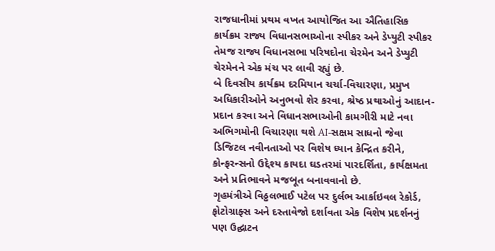રાજધાનીમાં પ્રથમ વખત આયોજિત આ ઐતિહાસિક કાર્યક્રમ રાજ્ય વિધાનસભાઓના સ્પીકર અને ડેપ્યુટી સ્પીકર તેમજ રાજ્ય વિધાનસભા પરિષદોના ચેરમેન અને ડેપ્યુટી ચેરમેનને એક મંચ પર લાવી રહ્યું છે.
બે દિવસીય કાર્યક્રમ દરમિયાન ચર્ચા-વિચારણા, પ્રમુખ અધિકારીઓને અનુભવો શેર કરવા, શ્રેષ્ઠ પ્રથાઓનું આદાન-પ્રદાન કરવા અને વિધાનસભાઓની કામગીરી માટે નવા અભિગમોની વિચારણા થશે AI-સક્ષમ સાધનો જેવા ડિજિટલ નવીનતાઓ પર વિશેષ ધ્યાન કેન્દ્રિત કરીને, કોન્ફરન્સનો ઉદ્દેશ્ય કાયદા ઘડતરમાં પારદર્શિતા, કાર્યક્ષમતા અને પ્રતિભાવને મજબૂત બનાવવાનો છે.
ગૃહમંત્રીએ વિઠ્ઠલભાઈ પટેલ પર દુર્લભ આર્કાઇવલ રેકોર્ડ, ફોટોગ્રાફ્સ અને દસ્તાવેજો દર્શાવતા એક વિશેષ પ્રદર્શનનું પણ ઉદ્ઘાટન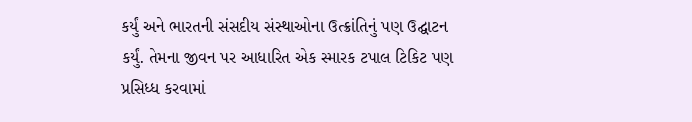કર્યું અને ભારતની સંસદીય સંસ્થાઓના ઉત્ક્રાંતિનું પણ ઉદ્ઘાટન કર્યું. તેમના જીવન પર આધારિત એક સ્મારક ટપાલ ટિકિટ પણ પ્રસિધ્ધ કરવામાં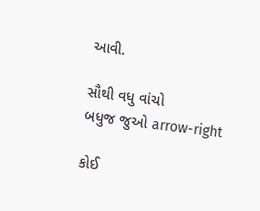આવી.

સૌથી વધુ વાંચો
બધુજ જુઓ arrow-right

કોઈ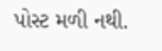પોસ્ટ મળી નથી.